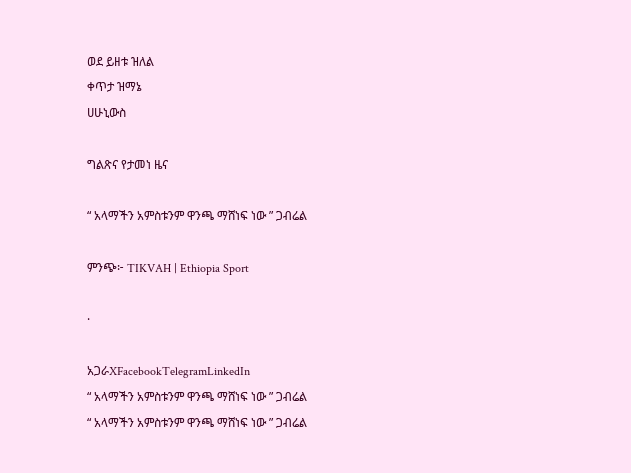ወደ ይዘቱ ዝለል
ቀጥታ ዝማኔ
ሀሁኒውስ

ግልጽና የታመነ ዜና

“ አላማችን አምስቱንም ዋንጫ ማሸነፍ ነው ” ጋብሬል

ምንጭ፦ TIKVAH | Ethiopia Sport

·

አጋራXFacebookTelegramLinkedIn
“ አላማችን አምስቱንም ዋንጫ ማሸነፍ ነው ” ጋብሬል
“ አላማችን አምስቱንም ዋንጫ ማሸነፍ ነው ” ጋብሬል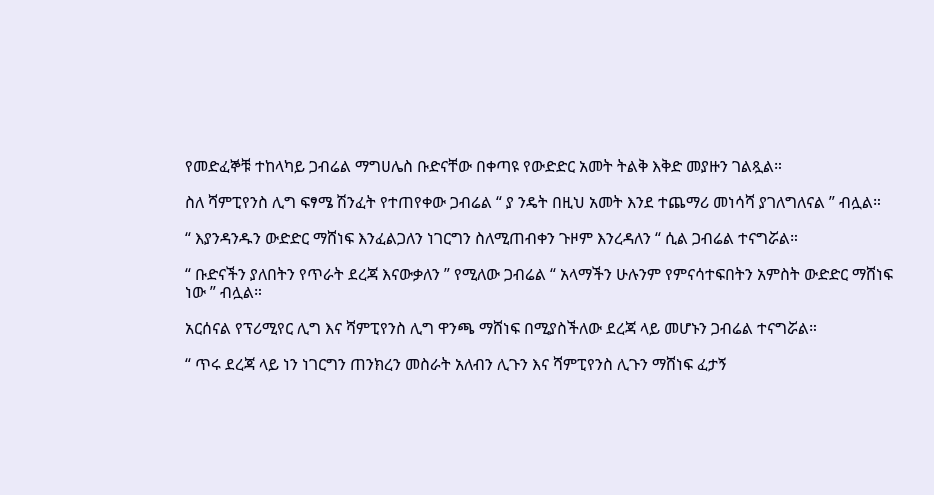የመድፈኞቹ ተከላካይ ጋብሬል ማግሀሌስ ቡድናቸው በቀጣዩ የውድድር አመት ትልቅ እቅድ መያዙን ገልጿል።

ስለ ሻምፒየንስ ሊግ ፍፃሜ ሽንፈት የተጠየቀው ጋብሬል “ ያ ንዴት በዚህ አመት እንደ ተጨማሪ መነሳሻ ያገለግለናል ” ብሏል።

“ እያንዳንዱን ውድድር ማሸነፍ እንፈልጋለን ነገርግን ስለሚጠብቀን ጉዞም እንረዳለን “ ሲል ጋብሬል ተናግሯል።

“ ቡድናችን ያለበትን የጥራት ደረጃ እናውቃለን ” የሚለው ጋብሬል “ አላማችን ሁሉንም የምናሳተፍበትን አምስት ውድድር ማሸነፍ ነው ” ብሏል።

አርሰናል የፕሪሚየር ሊግ እና ሻምፒየንስ ሊግ ዋንጫ ማሸነፍ በሚያስችለው ደረጃ ላይ መሆኑን ጋብሬል ተናግሯል።

“ ጥሩ ደረጃ ላይ ነን ነገርግን ጠንክረን መስራት አለብን ሊጉን እና ሻምፒየንስ ሊጉን ማሸነፍ ፈታኝ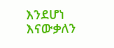እንደሆነ እናውቃለን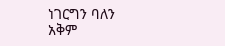ነገርግን ባለን አቅም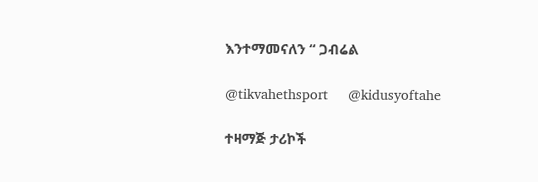እንተማመናለን “ ጋብሬል

@tikvahethsport     @kidusyoftahe

ተዛማጅ ታሪኮች